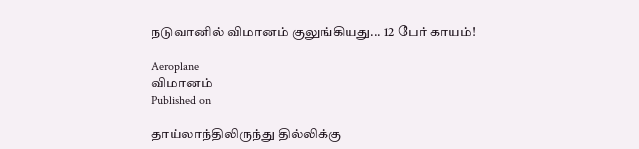நடுவானில் விமானம் குலுங்கியது... 12 பேர் காயம்!

Aeroplane
விமானம்
Published on

தாய்லாந்திலிருந்து தில்லிக்கு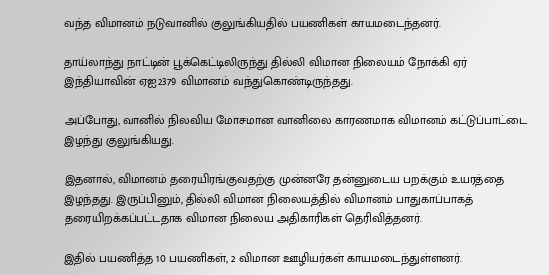வந்த விமானம் நடுவானில் குலுங்கியதில் பயணிகள் காயமடைந்தனர்.

தாய்லாந்து நாட்டின் பூக்கெட்டிலிருந்து தில்லி விமான நிலையம் நோக்கி ஏர் இந்தியாவின் ஏஐ2379 விமானம் வந்துகொண்டிருந்தது.

அப்போது, வானில் நிலவிய மோசமான வானிலை காரணமாக விமானம் கட்டுப்பாட்டை இழந்து குலுங்கியது.

இதனால், விமானம் தரையிரங்குவதற்கு முன்னரே தன்னுடைய பறக்கும் உயரத்தை இழந்தது. இருப்பினும், தில்லி விமான நிலையத்தில் விமானம் பாதுகாப்பாகத் தரையிறக்கப்பட்டதாக விமான நிலைய அதிகாரிகள் தெரிவித்தனர்.

இதில் பயணித்த 10 பயணிகள், 2 விமான ஊழியர்கள் காயமடைந்துள்ளனர்.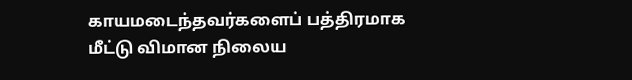காயமடைந்தவர்களைப் பத்திரமாக மீட்டு விமான நிலைய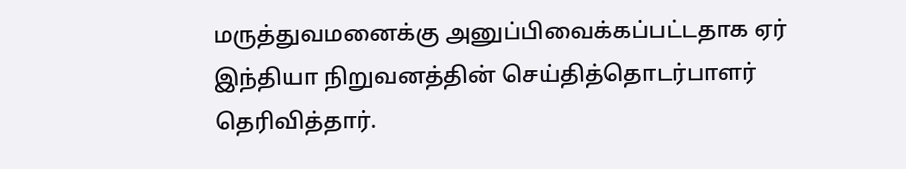மருத்துவமனைக்கு அனுப்பிவைக்கப்பட்டதாக ஏர் இந்தியா நிறுவனத்தின் செய்தித்தொடர்பாளர் தெரிவித்தார்.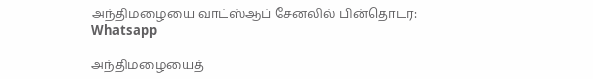அந்திமழையை வாட்ஸ்ஆப் சேனலில் பின்தொடர: Whatsapp

அந்திமழையைத்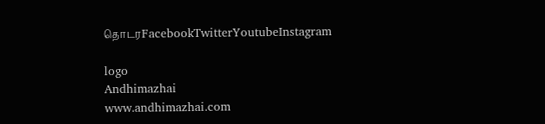தொடரFacebookTwitterYoutubeInstagram

logo
Andhimazhai
www.andhimazhai.com